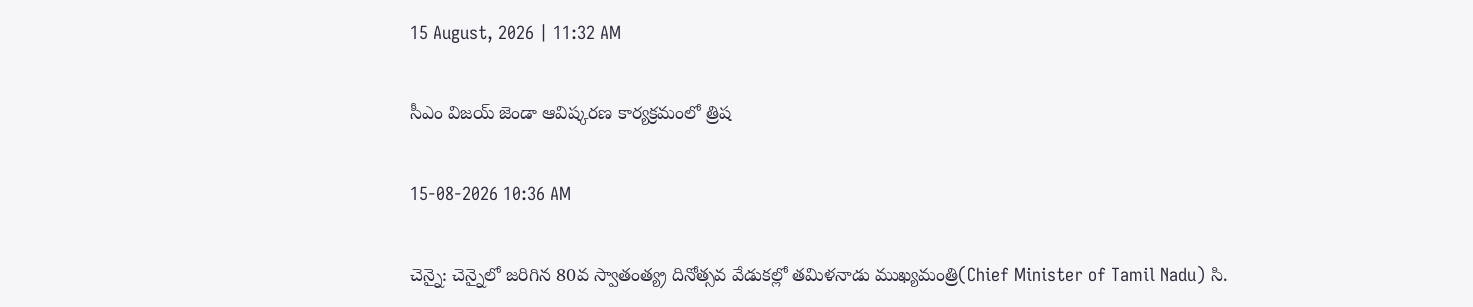15 August, 2026 | 11:32 AM

సీఎం విజయ్ జెండా ఆవిష్కరణ కార్యక్రమంలో త్రిష

15-08-2026 10:36 AM

చెన్నై: చెన్నైలో జరిగిన 80వ స్వాతంత్య్ర దినోత్సవ వేడుకల్లో తమిళనాడు ముఖ్యమంత్రి(Chief Minister of Tamil Nadu) సి.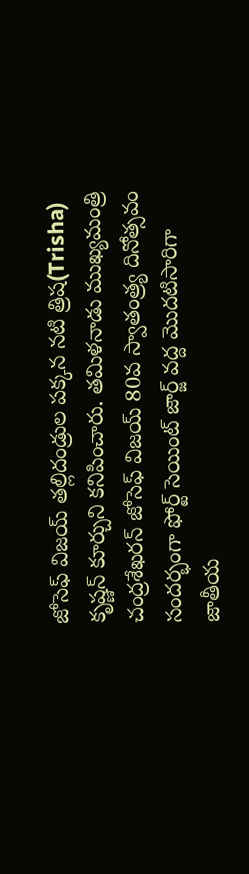జోసెఫ్ విజయ్ తల్లిదండ్రుల పక్కన నటి త్రిష(Trisha) కృష్ణన్ కూర్చుని కనిపించారు. తమిళనాడు ముఖ్యమంత్రి చంద్రశేఖరన్ జోసెఫ్ విజయ్ 80వ స్వాతంత్ర్య దినోత్సవం సందర్భంగా ఫోర్ట్ సెయింట్ జార్జ్ వద్ద మొదటిసారిగా జాతీయ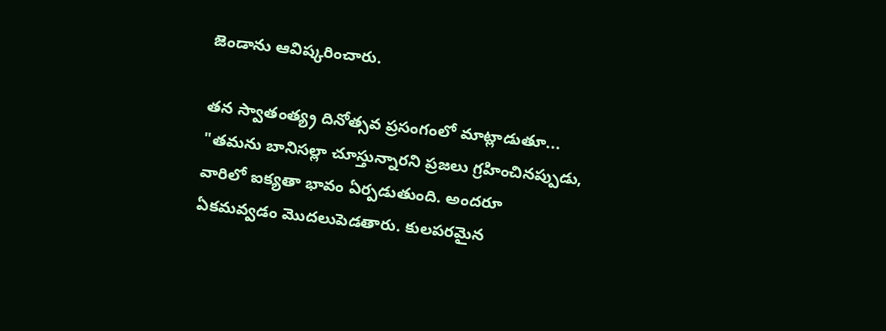జెండాను ఆవిష్కరించారు.

తన స్వాతంత్య్ర దినోత్సవ ప్రసంగంలో మాట్లాడుతూ... "తమను బానిసల్లా చూస్తున్నారని ప్రజలు గ్రహించినప్పుడు, వారిలో ఐక్యతా భావం ఏర్పడుతుంది. అందరూ ఏకమవ్వడం మొదలుపెడతారు. కులపరమైన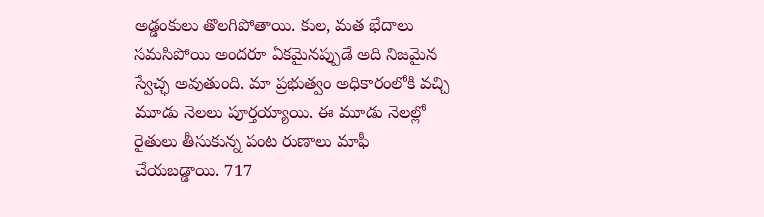అడ్డంకులు తొలగిపోతాయి. కుల, మత భేదాలు సమసిపోయి అందరూ ఏకమైనప్పుడే అది నిజమైన స్వేచ్ఛ అవుతుంది. మా ప్రభుత్వం అధికారంలోకి వచ్చి మూడు నెలలు పూర్తయ్యాయి. ఈ మూడు నెలల్లో రైతులు తీసుకున్న పంట రుణాలు మాఫీ చేయబడ్డాయి. 717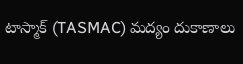టాస్మాక్ (TASMAC) మద్యం దుకాణాలు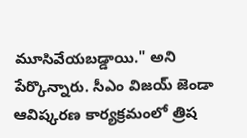మూసివేయబడ్డాయి." అని పేర్కొన్నారు. సీఎం విజయ్ జెండా ఆవిష్కరణ కార్యక్రమంలో త్రిష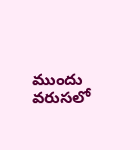ముందు వరుసలో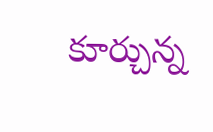కూర్చున్న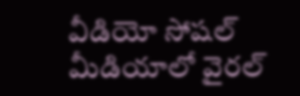వీడియో సోషల్ మీడియాలో వైరల్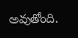అవుతోంది.